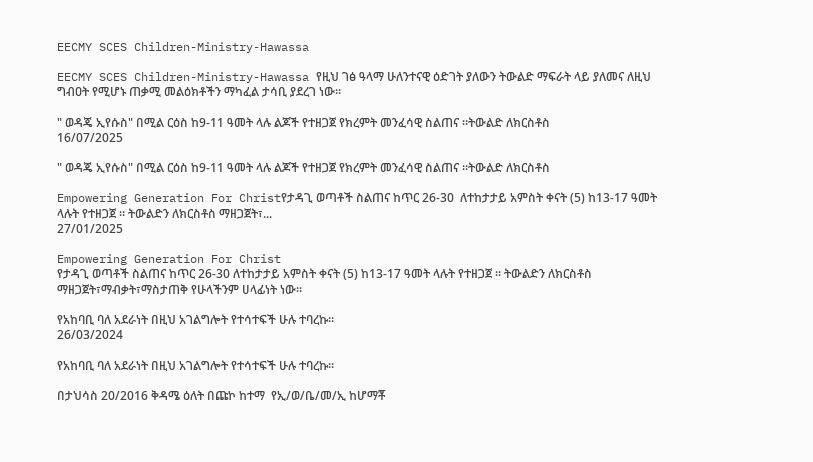EECMY SCES Children-Ministry-Hawassa

EECMY SCES Children-Ministry-Hawassa የዚህ ገፅ ዓላማ ሁለንተናዊ ዕድገት ያለውን ትውልድ ማፍራት ላይ ያለመና ለዚህ ግብዐት የሚሆኑ ጠቃሚ መልዕክቶችን ማካፈል ታሳቢ ያደረገ ነው።

" ወዳጄ ኢየሱስ" በሚል ርዕስ ከ9-11 ዓመት ላሉ ልጆች የተዘጋጀ የክረምት መንፈሳዊ ስልጠና ።ትውልድ ለክርስቶስ
16/07/2025

" ወዳጄ ኢየሱስ" በሚል ርዕስ ከ9-11 ዓመት ላሉ ልጆች የተዘጋጀ የክረምት መንፈሳዊ ስልጠና ።ትውልድ ለክርስቶስ

Empowering Generation For Christየታዳጊ ወጣቶች ስልጠና ከጥር 26-30  ለተከታታይ አምስት ቀናት (5) ከ13-17 ዓመት ላሉት የተዘጋጀ ። ትውልድን ለክርስቶስ ማዘጋጀት፣...
27/01/2025

Empowering Generation For Christ
የታዳጊ ወጣቶች ስልጠና ከጥር 26-30 ለተከታታይ አምስት ቀናት (5) ከ13-17 ዓመት ላሉት የተዘጋጀ ። ትውልድን ለክርስቶስ ማዘጋጀት፣ማብቃት፣ማስታጠቅ የሁላችንም ሀላፊነት ነው።

የአከባቢ ባለ አደራነት በዚህ አገልግሎት የተሳተፍች ሁሉ ተባረኩ።
26/03/2024

የአከባቢ ባለ አደራነት በዚህ አገልግሎት የተሳተፍች ሁሉ ተባረኩ።

በታህሳስ 20/2016 ቅዳሜ ዕለት በጩኮ ከተማ  የኢ/ወ/ቤ/መ/ኢ ከሆማቾ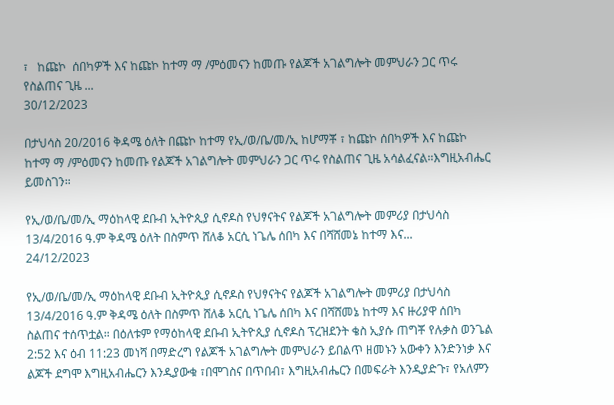፣   ከጩኮ  ሰበካዎች እና ከጩኮ ከተማ ማ /ምዕመናን ከመጡ የልጆች አገልግሎት መምህራን ጋር ጥሩ  የስልጠና ጊዜ ...
30/12/2023

በታህሳስ 20/2016 ቅዳሜ ዕለት በጩኮ ከተማ የኢ/ወ/ቤ/መ/ኢ ከሆማቾ ፣ ከጩኮ ሰበካዎች እና ከጩኮ ከተማ ማ /ምዕመናን ከመጡ የልጆች አገልግሎት መምህራን ጋር ጥሩ የስልጠና ጊዜ አሳልፈናል።እግዚአብሔር ይመስገን።

የኢ/ወ/ቤ/መ/ኢ ማዕከላዊ ደቡብ ኢትዮጲያ ሲኖዶስ የህፃናትና የልጆች አገልግሎት መምሪያ በታህሳስ 13/4/2016 ዓ.ም ቅዳሜ ዕለት በስምጥ ሸለቆ አርሲ ነጌሌ ሰበካ እና በሻሸመኔ ከተማ እና...
24/12/2023

የኢ/ወ/ቤ/መ/ኢ ማዕከላዊ ደቡብ ኢትዮጲያ ሲኖዶስ የህፃናትና የልጆች አገልግሎት መምሪያ በታህሳስ 13/4/2016 ዓ.ም ቅዳሜ ዕለት በስምጥ ሸለቆ አርሲ ነጌሌ ሰበካ እና በሻሸመኔ ከተማ እና ዙሪያዋ ሰበካ ስልጠና ተሰጥቷል። በዕለቱም የማዕከላዊ ደቡብ ኢትዮጲያ ሲኖዶስ ፕረዝደንት ቄስ ኢያሱ ጠግቾ የሉቃስ ወንጌል 2:52 እና ዕብ 11:23 መነሻ በማድረግ የልጆች አገልግሎት መምህራን ይበልጥ ዘመኑን አውቀን እንድንነቃ እና ልጆች ደግሞ እግዚአብሔርን እንዲያውቁ ፣በሞገስና በጥበብ፣ እግዚአብሔርን በመፍራት እንዲያድጉ፣ የአለምን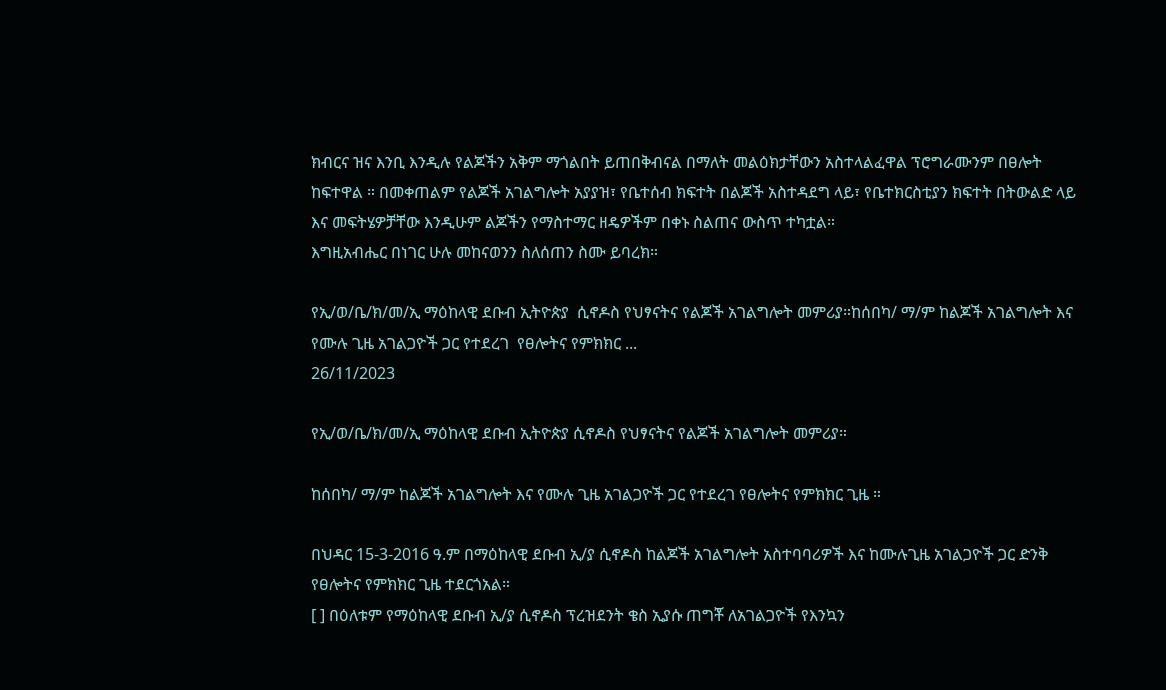ክብርና ዝና እንቢ እንዲሉ የልጆችን አቅም ማጎልበት ይጠበቅብናል በማለት መልዕክታቸውን አስተላልፈዋል ፕሮግራሙንም በፀሎት ከፍተዋል ። በመቀጠልም የልጆች አገልግሎት አያያዝ፣ የቤተሰብ ክፍተት በልጆች አስተዳደግ ላይ፣ የቤተክርስቲያን ክፍተት በትውልድ ላይ እና መፍትሄዎቻቸው እንዲሁም ልጆችን የማስተማር ዘዴዎችም በቀኑ ስልጠና ውስጥ ተካቷል።
እግዚአብሔር በነገር ሁሉ መከናወንን ስለሰጠን ስሙ ይባረክ።

የኢ/ወ/ቤ/ክ/መ/ኢ ማዕከላዊ ደቡብ ኢትዮጵያ  ሲኖዶስ የህፃናትና የልጆች አገልግሎት መምሪያ።ከሰበካ/ ማ/ም ከልጆች አገልግሎት እና የሙሉ ጊዜ አገልጋዮች ጋር የተደረገ  የፀሎትና የምክክር ...
26/11/2023

የኢ/ወ/ቤ/ክ/መ/ኢ ማዕከላዊ ደቡብ ኢትዮጵያ ሲኖዶስ የህፃናትና የልጆች አገልግሎት መምሪያ።

ከሰበካ/ ማ/ም ከልጆች አገልግሎት እና የሙሉ ጊዜ አገልጋዮች ጋር የተደረገ የፀሎትና የምክክር ጊዜ ።

በህዳር 15-3-2016 ዓ.ም በማዕከላዊ ደቡብ ኢ/ያ ሲኖዶስ ከልጆች አገልግሎት አስተባባሪዎች እና ከሙሉጊዜ አገልጋዮች ጋር ድንቅ የፀሎትና የምክክር ጊዜ ተደርጎአል።
[ ] በዕለቱም የማዕከላዊ ደቡብ ኢ/ያ ሲኖዶስ ፕረዝደንት ቄስ ኢያሱ ጠግቾ ለአገልጋዮች የእንኳን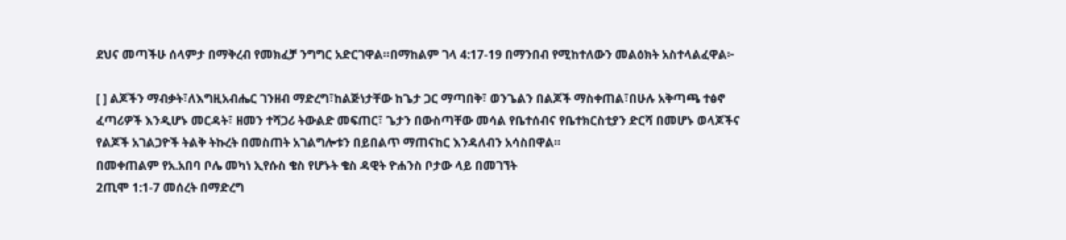ደህና መጣችሁ ሰላምታ በማቅረብ የመክፈቻ ንግግር አድርገዋል።በማከልም ገላ 4:17-19 በማንበብ የሚከተለውን መልዕክት አስተላልፈዋል፦

[ ] ልጆችን ማብቃት፣ለእግዚአብሔር ገንዘብ ማድረግ፣ከልጅነታቸው ከጌታ ጋር ማጣበቅ፣ ወንጌልን በልጆች ማስቀጠል፣በሁሉ አቅጣጫ ተፅኖ ፈጣሪዎች እንዲሆኑ መርዳት፣ ዘመን ተሻጋሪ ትውልድ መፍጠር፣ ጌታን በውስጣቸው መሳል የቤተሰብና የቤተክርስቲያን ድርሻ በመሆኑ ወላጆችና የልጆች አገልጋዮች ትልቅ ትኩረት በመስጠት አገልግሎቱን በይበልጥ ማጠናከር እንዳለብን አሳስበዋል።
በመቀጠልም የአ.አበባ ቦሌ መካነ ኢየሱስ ቄስ የሆኑት ቄስ ዳዊት ዮሐንስ ቦታው ላይ በመገኘት
2ጢሞ 1:1-7 መሰረት በማድረግ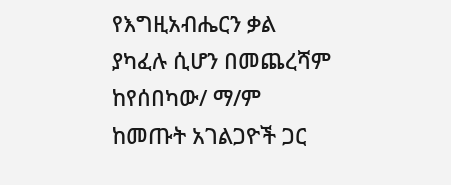የእግዚአብሔርን ቃል ያካፈሉ ሲሆን በመጨረሻም ከየሰበካው/ ማ/ም ከመጡት አገልጋዮች ጋር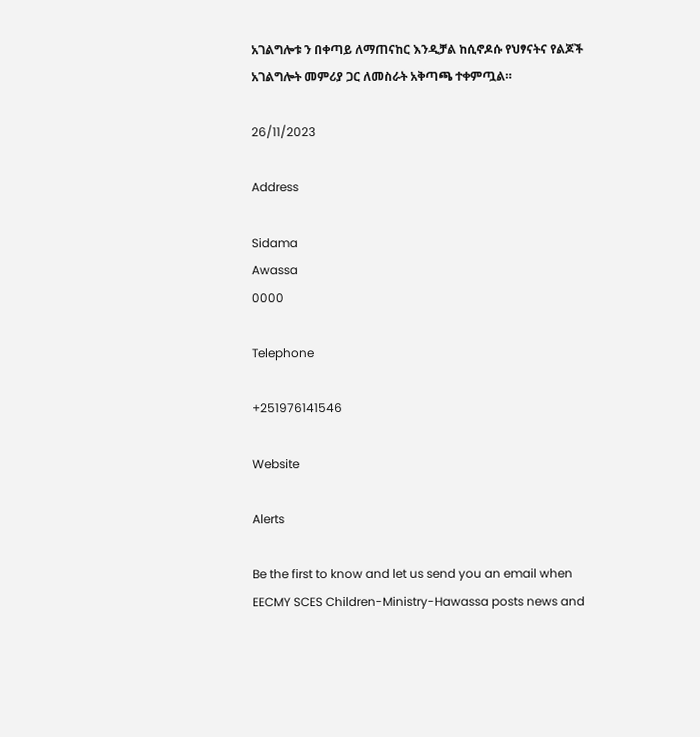አገልግሎቱ ን በቀጣይ ለማጠናከር እንዲቻል ከሲኖዶሱ የህፃናትና የልጆች አገልግሎት መምሪያ ጋር ለመስራት አቅጣጫ ተቀምጧል።

26/11/2023

Address

Sidama
Awassa
0000

Telephone

+251976141546

Website

Alerts

Be the first to know and let us send you an email when EECMY SCES Children-Ministry-Hawassa posts news and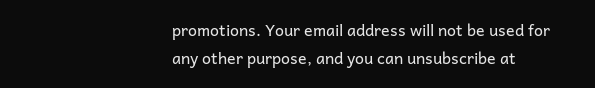promotions. Your email address will not be used for any other purpose, and you can unsubscribe at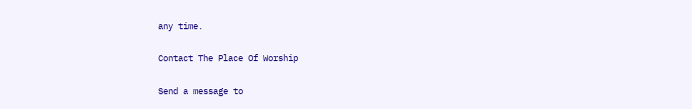any time.

Contact The Place Of Worship

Send a message to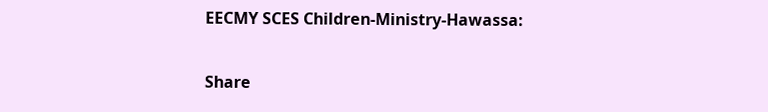EECMY SCES Children-Ministry-Hawassa:

Share